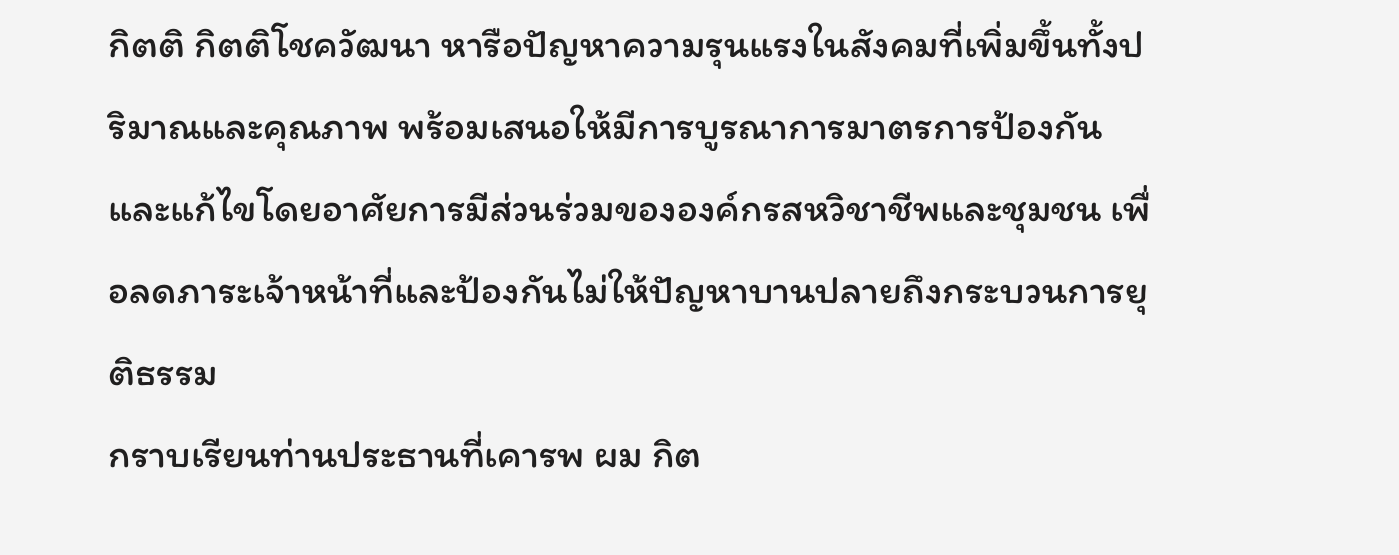กิตติ กิตติโชควัฒนา หารือปัญหาความรุนแรงในสังคมที่เพิ่มขึ้นทั้งปริมาณและคุณภาพ พร้อมเสนอให้มีการบูรณาการมาตรการป้องกันและแก้ไขโดยอาศัยการมีส่วนร่วมขององค์กรสหวิชาชีพและชุมชน เพื่อลดภาระเจ้าหน้าที่และป้องกันไม่ให้ปัญหาบานปลายถึงกระบวนการยุติธรรม
กราบเรียนท่านประธานที่เคารพ ผม กิต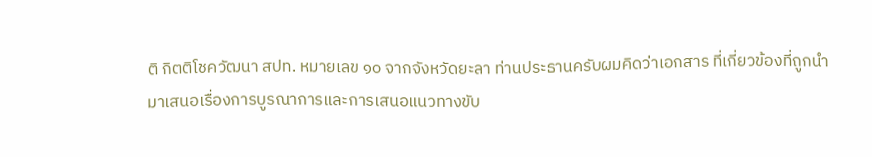ติ กิตติโชควัฒนา สปท. หมายเลข ๑๐ จากจังหวัดยะลา ท่านประธานครับผมคิดว่าเอกสาร ที่เกี่ยวข้องที่ถูกนํามาเสนอเรื่องการบูรณาการและการเสนอแนวทางขับ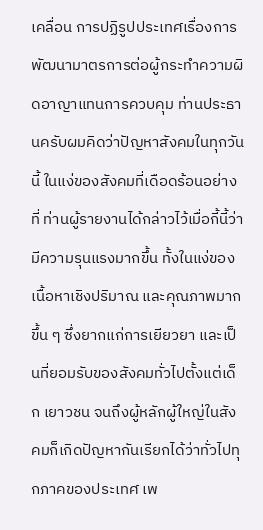เคลื่อน การปฏิรูปประเทศเรื่องการพัฒนามาตรการต่อผู้กระทําความผิดอาญาแทนการควบคุม ท่านประธานครับผมคิดว่าปัญหาสังคมในทุกวันนี้ ในแง่ของสังคมที่เดือดร้อนอย่างที่ ท่านผู้รายงานได้กล่าวไว้เมื่อกี้นี้ว่ามีความรุนแรงมากขึ้น ทั้งในแง่ของเนื้อหาเชิงปริมาณ และคุณภาพมากขึ้น ๆ ซึ่งยากแก่การเยียวยา และเป็นที่ยอมรับของสังคมทั่วไปตั้งแต่เด็ก เยาวชน จนถึงผู้หลักผู้ใหญ่ในสังคมก็เกิดปัญหากันเรียกได้ว่าทั่วไปทุกภาคของประเทศ เพ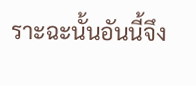ราะฉะนั้นอันนี้จึง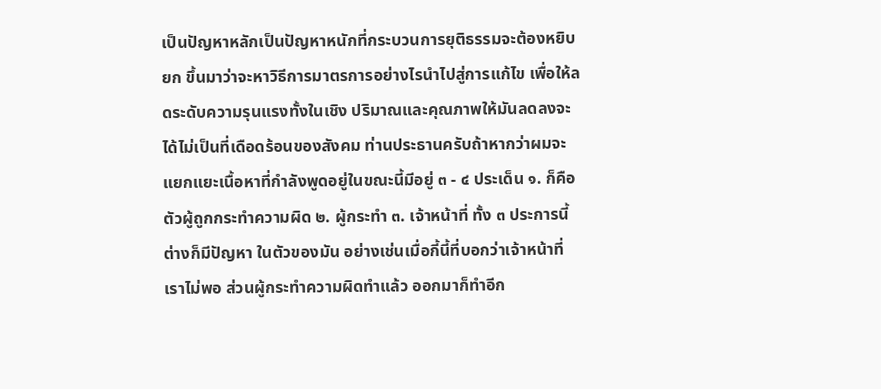เป็นปัญหาหลักเป็นปัญหาหนักที่กระบวนการยุติธรรมจะต้องหยิบยก ขึ้นมาว่าจะหาวิธีการมาตรการอย่างไรนําไปสู่การแก้ไข เพื่อให้ลดระดับความรุนแรงทั้งในเชิง ปริมาณและคุณภาพให้มันลดลงจะได้ไม่เป็นที่เดือดร้อนของสังคม ท่านประธานครับถ้าหากว่าผมจะแยกแยะเนื้อหาที่กําลังพูดอยู่ในขณะนี้มีอยู่ ๓ - ๔ ประเด็น ๑. ก็คือตัวผู้ถูกกระทําความผิด ๒. ผู้กระทํา ๓. เจ้าหน้าที่ ทั้ง ๓ ประการนี้ต่างก็มีปัญหา ในตัวของมัน อย่างเช่นเมื่อกี้นี้ที่บอกว่าเจ้าหน้าที่เราไม่พอ ส่วนผู้กระทําความผิดทําแล้ว ออกมาก็ทําอีก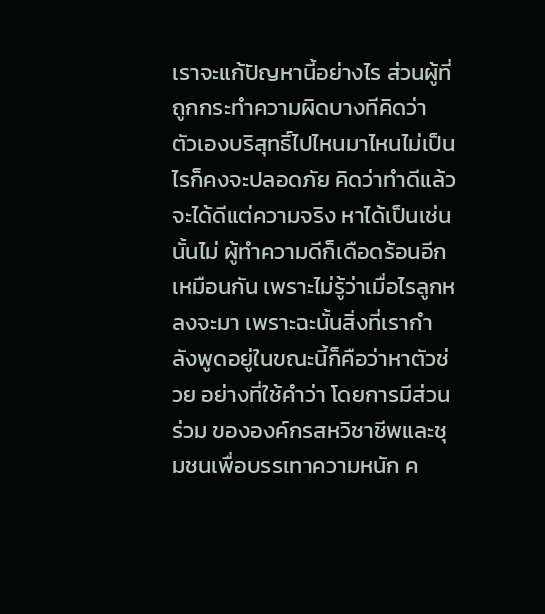เราจะแก้ปัญหานี้อย่างไร ส่วนผู้ที่ถูกกระทําความผิดบางทีคิดว่า ตัวเองบริสุทธิ์ไปไหนมาไหนไม่เป็นไรก็คงจะปลอดภัย คิดว่าทําดีแล้วจะได้ดีแต่ความจริง หาได้เป็นเช่นนั้นไม่ ผู้ทําความดีก็เดือดร้อนอีกเหมือนกัน เพราะไม่รู้ว่าเมื่อไรลูกหลงจะมา เพราะฉะนั้นสิ่งที่เรากําลังพูดอยู่ในขณะนี้ก็คือว่าหาตัวช่วย อย่างที่ใช้คําว่า โดยการมีส่วนร่วม ขององค์กรสหวิชาชีพและชุมชนเพื่อบรรเทาความหนัก ค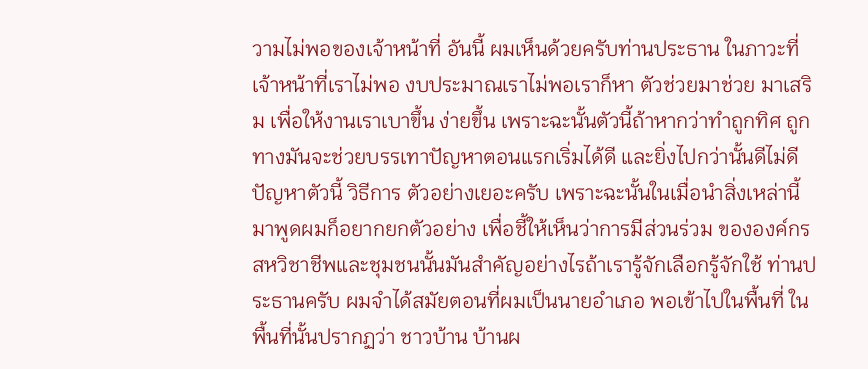วามไม่พอของเจ้าหน้าที่ อันนี้ ผมเห็นด้วยครับท่านประธาน ในภาวะที่เจ้าหน้าที่เราไม่พอ งบประมาณเราไม่พอเราก็หา ตัวช่วยมาช่วย มาเสริม เพื่อให้งานเราเบาขึ้น ง่ายขึ้น เพราะฉะนั้นตัวนี้ถ้าหากว่าทําถูกทิศ ถูกทางมันจะช่วยบรรเทาปัญหาตอนแรกเริ่มได้ดี และยิ่งไปกว่านั้นดีไม่ดีปัญหาตัวนี้ วิธีการ ตัวอย่างเยอะครับ เพราะฉะนั้นในเมื่อนําสิ่งเหล่านี้มาพูดผมก็อยากยกตัวอย่าง เพื่อชี้ให้เห็นว่าการมีส่วนร่วม ขององค์กรสหวิชาชีพและชุมชนนั้นมันสําคัญอย่างไรถ้าเรารู้จักเลือกรู้จักใช้ ท่านประธานครับ ผมจําได้สมัยตอนที่ผมเป็นนายอําเภอ พอเข้าไปในพื้นที่ ในพื้นที่นั้นปรากฏว่า ชาวบ้าน บ้านผ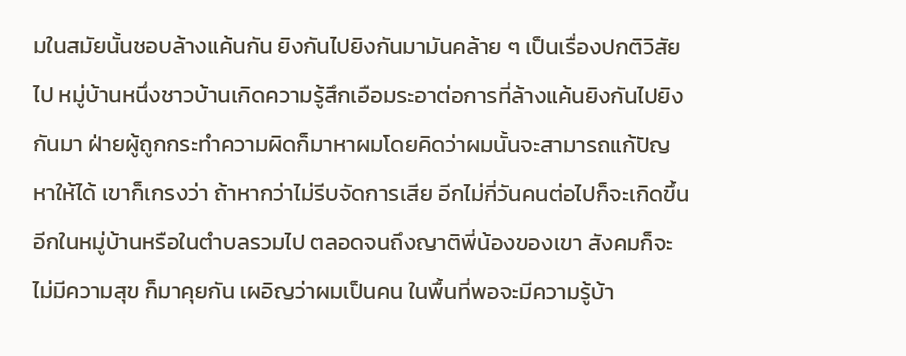มในสมัยนั้นชอบล้างแค้นกัน ยิงกันไปยิงกันมามันคล้าย ๆ เป็นเรื่องปกติวิสัยไป หมู่บ้านหนึ่งชาวบ้านเกิดความรู้สึกเอือมระอาต่อการที่ล้างแค้นยิงกันไปยิงกันมา ฝ่ายผู้ถูกกระทําความผิดก็มาหาผมโดยคิดว่าผมนั้นจะสามารถแก้ปัญหาให้ได้ เขาก็เกรงว่า ถ้าหากว่าไม่รีบจัดการเสีย อีกไม่กี่วันคนต่อไปก็จะเกิดขึ้นอีกในหมู่บ้านหรือในตําบลรวมไป ตลอดจนถึงญาติพี่น้องของเขา สังคมก็จะไม่มีความสุข ก็มาคุยกัน เผอิญว่าผมเป็นคน ในพื้นที่พอจะมีความรู้บ้า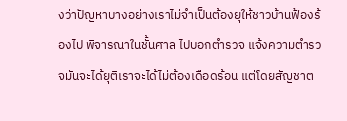งว่าปัญหาบางอย่างเราไม่จําเป็นต้องยุให้ชาวบ้านฟ้องร้องไป พิจารณาในชั้นศาล ไปบอกตํารวจ แจ้งความตํารวจมันจะได้ยุติเราจะได้ไม่ต้องเดือดร้อน แต่โดยสัญชาต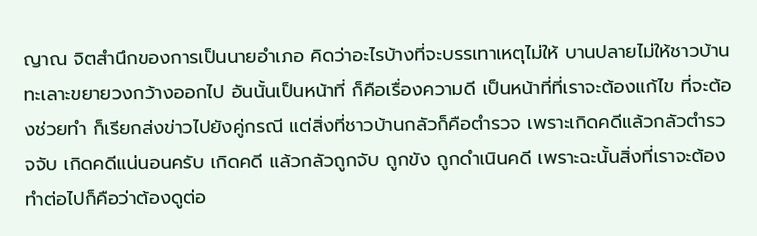ญาณ จิตสํานึกของการเป็นนายอําเภอ คิดว่าอะไรบ้างที่จะบรรเทาเหตุไม่ให้ บานปลายไม่ให้ชาวบ้านทะเลาะขยายวงกว้างออกไป อันนั้นเป็นหน้าที่ ก็คือเรื่องความดี เป็นหน้าที่ที่เราจะต้องแก้ไข ที่จะต้องช่วยทํา ก็เรียกส่งข่าวไปยังคู่กรณี แต่สิ่งที่ชาวบ้านกลัวก็คือตํารวจ เพราะเกิดคดีแล้วกลัวตํารวจจับ เกิดคดีแน่นอนครับ เกิดคดี แล้วกลัวถูกจับ ถูกขัง ถูกดําเนินคดี เพราะฉะนั้นสิ่งที่เราจะต้องทําต่อไปก็คือว่าต้องดูต่อ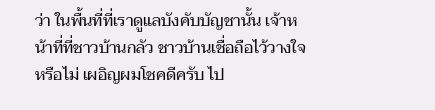ว่า ในพื้นที่ที่เราดูแลบังคับบัญชานั้น เจ้าหน้าที่ที่ชาวบ้านกลัว ชาวบ้านเชื่อถือไว้วางใจหรือไม่ เผอิญผมโชคดีครับ ไป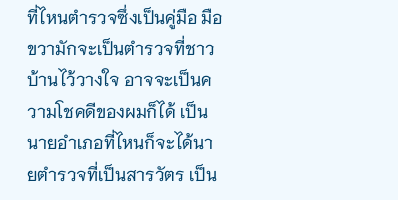ที่ไหนตํารวจซึ่งเป็นคู่มือ มือขวามักจะเป็นตํารวจที่ชาวบ้านไว้วางใจ อาจจะเป็นความโชคดีของผมก็ได้ เป็นนายอําเภอที่ไหนก็จะได้นายตํารวจที่เป็นสารวัตร เป็น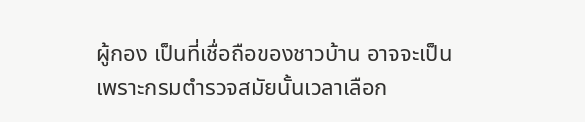ผู้กอง เป็นที่เชื่อถือของชาวบ้าน อาจจะเป็นเพราะกรมตํารวจสมัยนั้นเวลาเลือก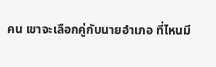คน เขาจะเลือกคู่กับนายอําเภอ ที่ไหนมี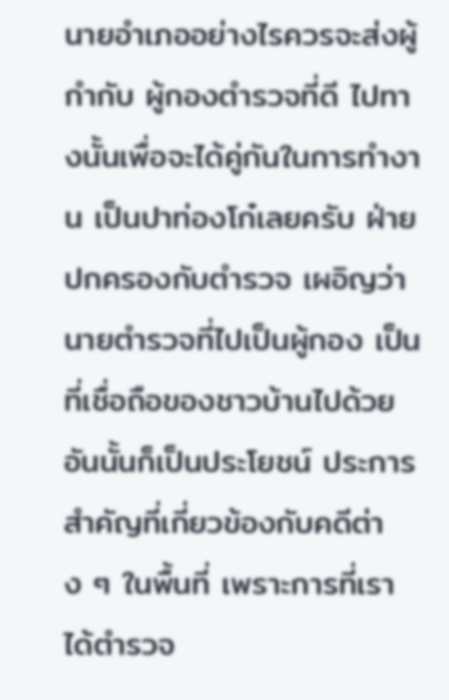นายอําเภออย่างไรควรจะส่งผู้กํากับ ผู้กองตํารวจที่ดี ไปทางนั้นเพื่อจะได้คู่กันในการทํางาน เป็นปาท่องโก๋เลยครับ ฝ่ายปกครองกับตํารวจ เผอิญว่านายตํารวจที่ไปเป็นผู้กอง เป็นที่เชื่อถือของชาวบ้านไปด้วย อันนั้นก็เป็นประโยชน์ ประการสําคัญที่เกี่ยวข้องกับคดีต่าง ๆ ในพื้นที่ เพราะการที่เราได้ตํารวจ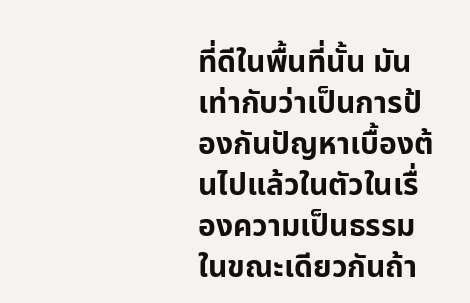ที่ดีในพื้นที่นั้น มันเท่ากับว่าเป็นการป้องกันปัญหาเบื้องต้นไปแล้วในตัวในเรื่องความเป็นธรรม ในขณะเดียวกันถ้า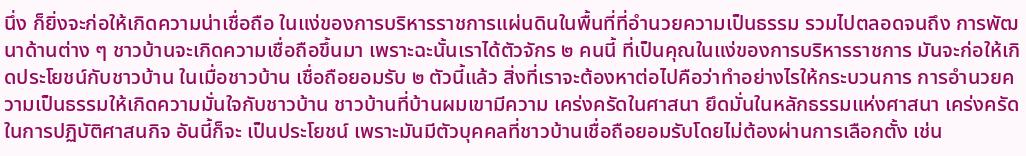นึ่ง ก็ยิ่งจะก่อให้เกิดความน่าเชื่อถือ ในแง่ของการบริหารราชการแผ่นดินในพื้นที่ที่อํานวยความเป็นธรรม รวมไปตลอดจนถึง การพัฒนาด้านต่าง ๆ ชาวบ้านจะเกิดความเชื่อถือขึ้นมา เพราะฉะนั้นเราได้ตัวจักร ๒ คนนี้ ที่เป็นคุณในแง่ของการบริหารราชการ มันจะก่อให้เกิดประโยชน์กับชาวบ้าน ในเมื่อชาวบ้าน เชื่อถือยอมรับ ๒ ตัวนี้แล้ว สิ่งที่เราจะต้องหาต่อไปคือว่าทําอย่างไรให้กระบวนการ การอํานวยความเป็นธรรมให้เกิดความมั่นใจกับชาวบ้าน ชาวบ้านที่บ้านผมเขามีความ เคร่งครัดในศาสนา ยึดมั่นในหลักธรรมแห่งศาสนา เคร่งครัดในการปฏิบัติศาสนกิจ อันนี้ก็จะ เป็นประโยชน์ เพราะมันมีตัวบุคคลที่ชาวบ้านเชื่อถือยอมรับโดยไม่ต้องผ่านการเลือกตั้ง เช่น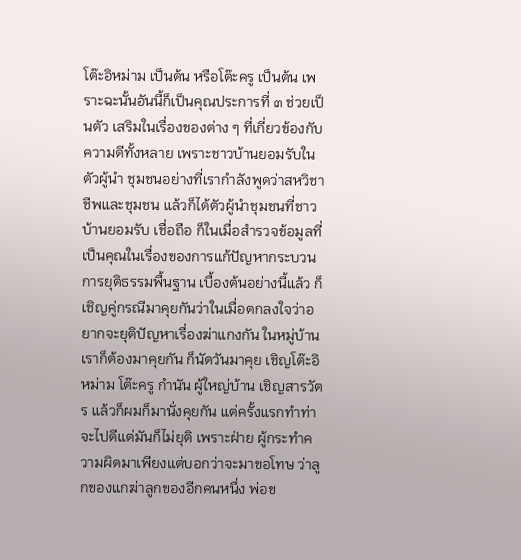โต๊ะอิหม่าม เป็นต้น หรือโต๊ะครู เป็นต้น เพราะฉะนั้นอันนี้ก็เป็นคุณประการที่ ๓ ช่วยเป็นตัว เสริมในเรื่องของต่าง ๆ ที่เกี่ยวข้องกับความดีทั้งหลาย เพราะชาวบ้านยอมรับในตัวผู้นํา ชุมชนอย่างที่เรากําลังพูดว่าสหวิชาชีพและชุมชน แล้วก็ได้ตัวผู้นําชุมชนที่ชาวบ้านยอมรับ เชื่อถือ ก็ในเมื่อสํารวจข้อมูลที่เป็นคุณในเรื่องของการแก้ปัญหากระบวนการยุติธรรมพื้นฐาน เบื้องต้นอย่างนี้แล้ว ก็เชิญคู่กรณีมาคุยกันว่าในเมื่อตกลงใจว่าอยากจะยุติปัญหาเรื่องฆ่าแกงกัน ในหมู่บ้านเราก็ต้องมาคุยกัน ก็นัดวันมาคุย เชิญโต๊ะอิหม่าม โต๊ะครู กํานัน ผู้ใหญ่บ้าน เชิญสารวัตร แล้วก็ผมก็มานั่งคุยกัน แต่ครั้งแรกทําท่าจะไปดีแต่มันก็ไม่ยุติ เพราะฝ่าย ผู้กระทําความผิดมาเพียงแต่บอกว่าจะมาขอโทษ ว่าลูกของแกฆ่าลูกของอีกคนหนึ่ง พ่อข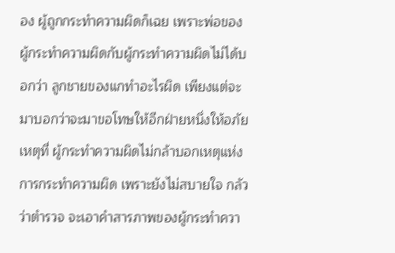อง ผู้ถูกกระทําความผิดก็เฉย เพราะพ่อของผู้กระทําความผิดกับผู้กระทําความผิดไม่ได้บอกว่า ลูกชายของแกทําอะไรผิด เพียงแต่จะมาบอกว่าจะมาขอโทษให้อีกฝ่ายหนึ่งให้อภัย เหตุที่ ผู้กระทําความผิดไม่กล้าบอกเหตุแห่งการกระทําความผิด เพราะยังไม่สบายใจ กลัวว่าตํารวจ จะเอาคําสารภาพของผู้กระทําควา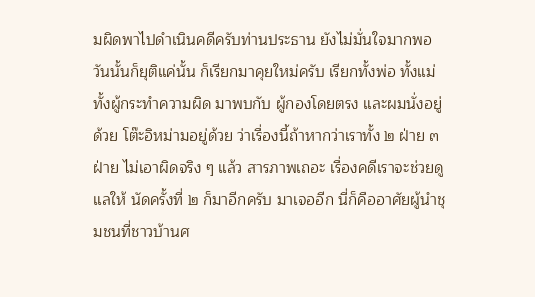มผิดพาไปดําเนินคดีครับท่านประธาน ยังไม่มั่นใจมากพอ วันนั้นก็ยุติแค่นั้น ก็เรียกมาคุยใหม่ครับ เรียกทั้งพ่อ ทั้งแม่ ทั้งผู้กระทําความผิด มาพบกับ ผู้กองโดยตรง และผมนั่งอยู่ด้วย โต๊ะอิหม่ามอยู่ด้วย ว่าเรื่องนี้ถ้าหากว่าเราทั้ง ๒ ฝ่าย ๓ ฝ่าย ไม่เอาผิดจริง ๆ แล้ว สารภาพเถอะ เรื่องคดีเราจะช่วยดูแลให้ นัดครั้งที่ ๒ ก็มาอีกครับ มาเจออีก นี่ก็คืออาศัยผู้นําชุมชนที่ชาวบ้านศ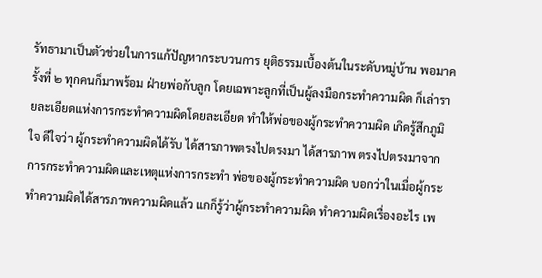รัทธามาเป็นตัวช่วยในการแก้ปัญหากระบวนการ ยุติธรรมเบื้องต้นในระดับหมู่บ้าน พอมาครั้งที่ ๒ ทุกคนก็มาพร้อม ฝ่ายพ่อกับลูก โดยเฉพาะลูกที่เป็นผู้ลงมือกระทําความผิด ก็เล่ารายละเอียดแห่งการกระทําความผิดโดยละเอียด ทําให้พ่อของผู้กระทําความผิด เกิดรู้สึกภูมิใจ ดีใจว่า ผู้กระทําความผิดได้รับ ได้สารภาพตรงไปตรงมา ได้สารภาพ ตรงไปตรงมาจากการกระทําความผิดและเหตุแห่งการกระทํา พ่อของผู้กระทําความผิด บอกว่าในเมื่อผู้กระทําความผิดได้สารภาพความผิดแล้ว แกก็รู้ว่าผู้กระทําความผิด ทําความผิดเรื่องอะไร เพ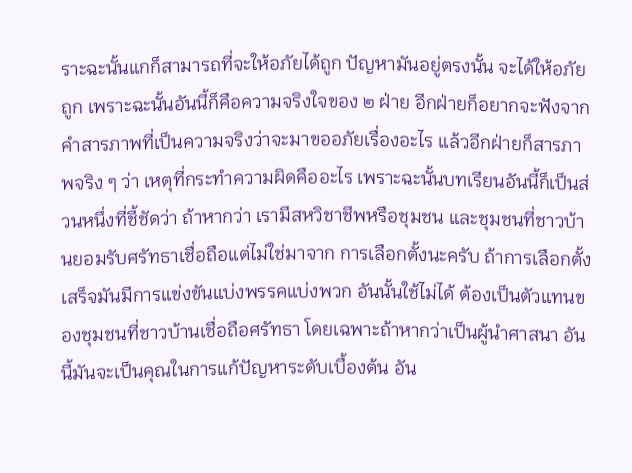ราะฉะนั้นแกก็สามารถที่จะให้อภัยได้ถูก ปัญหามันอยู่ตรงนั้น จะได้ให้อภัยถูก เพราะฉะนั้นอันนี้ก็คือความจริงใจของ ๒ ฝ่าย อีกฝ่ายก็อยากจะฟังจาก คําสารภาพที่เป็นความจริงว่าจะมาขออภัยเรื่องอะไร แล้วอีกฝ่ายก็สารภาพจริง ๆ ว่า เหตุที่กระทําความผิดคืออะไร เพราะฉะนั้นบทเรียนอันนี้ก็เป็นส่วนหนึ่งที่ชี้ชัดว่า ถ้าหากว่า เรามีสหวิชาชีพหรือชุมชน และชุมชนที่ชาวบ้านยอมรับศรัทธาเชื่อถือแต่ไม่ใช่มาจาก การเลือกตั้งนะครับ ถ้าการเลือกตั้งเสร็จมันมีการแข่งขันแบ่งพรรคแบ่งพวก อันนั้นใช้ไม่ได้ ต้องเป็นตัวแทนของชุมชนที่ชาวบ้านเชื่อถือศรัทธา โดยเฉพาะถ้าหากว่าเป็นผู้นําศาสนา อันนี้มันจะเป็นคุณในการแก้ปัญหาระดับเบื้องต้น อัน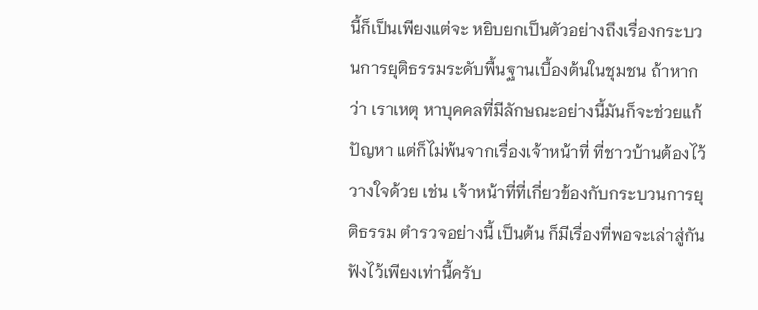นี้ก็เป็นเพียงแต่จะ หยิบยกเป็นตัวอย่างถึงเรื่องกระบวนการยุติธรรมระดับพื้นฐานเบื้องต้นในชุมชน ถ้าหากว่า เราเหตุ หาบุคคลที่มีลักษณะอย่างนี้มันก็จะช่วยแก้ปัญหา แต่ก็ไม่พ้นจากเรื่องเจ้าหน้าที่ ที่ชาวบ้านต้องไว้วางใจด้วย เช่น เจ้าหน้าที่ที่เกี่ยวข้องกับกระบวนการยุติธรรม ตํารวจอย่างนี้ เป็นต้น ก็มีเรื่องที่พอจะเล่าสู่กันฟังไว้เพียงเท่านี้ครับ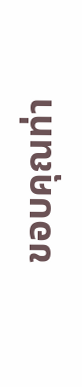ขอบคุณท่า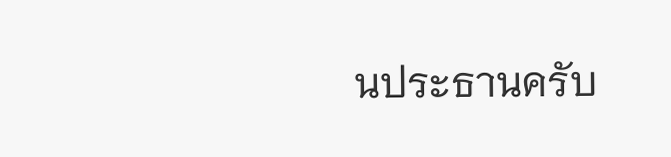นประธานครับ